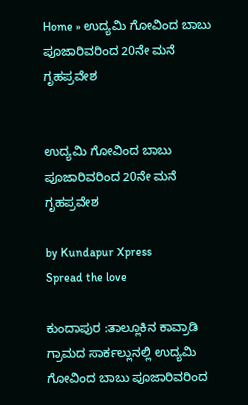Home » ಉದ್ಯಮಿ ಗೋವಿಂದ ಬಾಬು ಪೂಜಾರಿವರಿಂದ 20ನೇ ಮನೆ ಗೃಹಪ್ರವೇಶ


ಉದ್ಯಮಿ ಗೋವಿಂದ ಬಾಬು ಪೂಜಾರಿವರಿಂದ 20ನೇ ಮನೆ ಗೃಹಪ್ರವೇಶ

by Kundapur Xpress
Spread the love

ಕುಂದಾಪುರ :ತಾಲ್ಲೂಕಿನ ಕಾವ್ರಾಡಿ ಗ್ರಾಮದ ಸಾರ್ಕಲ್ಲುನಲ್ಲಿ ಉದ್ಯಮಿ ಗೋವಿಂದ ಬಾಬು ಪೂಜಾರಿವರಿಂದ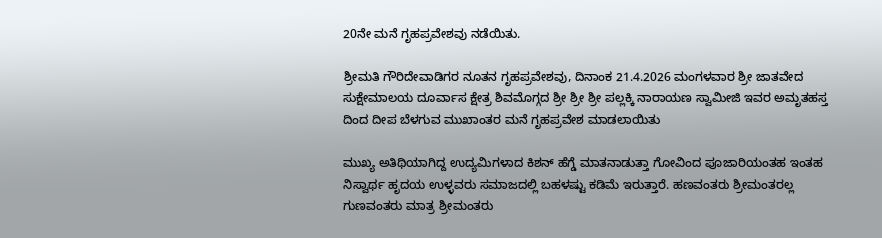20ನೇ ಮನೆ ಗೃಹಪ್ರವೇಶವು ನಡೆಯಿತು.

ಶ್ರೀಮತಿ ಗೌರಿದೇವಾಡಿಗರ ನೂತನ ಗೃಹಪ್ರವೇಶವು, ದಿನಾಂಕ 21.4.2026 ಮಂಗಳವಾರ ಶ್ರೀ ಜಾತವೇದ ಸುಕ್ಷೇಮಾಲಯ ದೂರ್ವಾಸ ಕ್ಷೇತ್ರ ಶಿವಮೊಗ್ಗದ ಶ್ರೀ ಶ್ರೀ ಶ್ರೀ ಪಲ್ಲಕ್ಕಿ ನಾರಾಯಣ ಸ್ವಾಮೀಜಿ ಇವರ ಅಮೃತಹಸ್ತ ದಿಂದ ದೀಪ ಬೆಳಗುವ ಮುಖಾಂತರ ಮನೆ ಗೃಹಪ್ರವೇಶ ಮಾಡಲಾಯಿತು

ಮುಖ್ಯ ಅತಿಥಿಯಾಗಿದ್ದ ಉದ್ಯಮಿಗಳಾದ ಕಿಶನ್ ಹೆಗ್ಡೆ ಮಾತನಾಡುತ್ತಾ ಗೋವಿಂದ ಪೂಜಾರಿಯಂತಹ ಇಂತಹ ನಿಸ್ವಾರ್ಥ ಹೃದಯ ಉಳ್ಳವರು ಸಮಾಜದಲ್ಲಿ ಬಹಳಷ್ಟು ಕಡಿಮೆ ಇರುತ್ತಾರೆ. ಹಣವಂತರು ಶ್ರೀಮಂತರಲ್ಲ ಗುಣವಂತರು ಮಾತ್ರ ಶ್ರೀಮಂತರು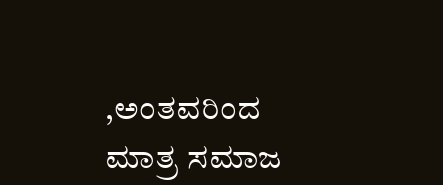,ಅಂತವರಿಂದ ಮಾತ್ರ ಸಮಾಜ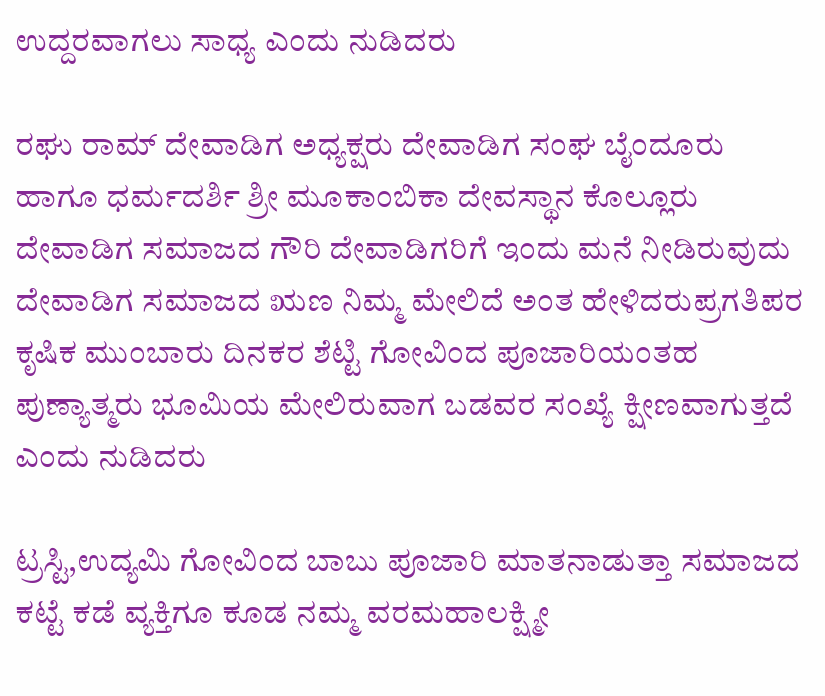ಉದ್ದರವಾಗಲು ಸಾಧ್ಯ ಎಂದು ನುಡಿದರು

ರಘು ರಾಮ್ ದೇವಾಡಿಗ ಅಧ್ಯಕ್ಷರು ದೇವಾಡಿಗ ಸಂಘ ಬೈಂದೂರು ಹಾಗೂ ಧರ್ಮದರ್ಶಿ ಶ್ರೀ ಮೂಕಾಂಬಿಕಾ ದೇವಸ್ಥಾನ ಕೊಲ್ಲೂರು ದೇವಾಡಿಗ ಸಮಾಜದ ಗೌರಿ ದೇವಾಡಿಗರಿಗೆ ಇಂದು ಮನೆ ನೀಡಿರುವುದು ದೇವಾಡಿಗ ಸಮಾಜದ ಋಣ ನಿಮ್ಮ ಮೇಲಿದೆ ಅಂತ ಹೇಳಿದರುಪ್ರಗತಿಪರ ಕೃಷಿಕ ಮುಂಬಾರು ದಿನಕರ ಶೆಟ್ಟಿ ಗೋವಿಂದ ಪೂಜಾರಿಯಂತಹ ಪುಣ್ಯಾತ್ಮರು ಭೂಮಿಯ ಮೇಲಿರುವಾಗ ಬಡವರ ಸಂಖ್ಯೆ ಕ್ಷೀಣವಾಗುತ್ತದೆ ಎಂದು ನುಡಿದರು

ಟ್ರಸ್ಟಿ,ಉದ್ಯಮಿ ಗೋವಿಂದ ಬಾಬು ಪೂಜಾರಿ ಮಾತನಾಡುತ್ತಾ ಸಮಾಜದ ಕಟ್ಟೆ ಕಡೆ ವ್ಯಕ್ತಿಗೂ ಕೂಡ ನಮ್ಮ ವರಮಹಾಲಕ್ಷ್ಮೀ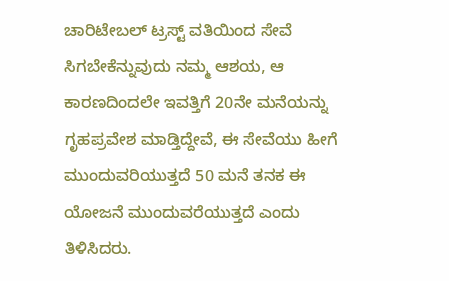ಚಾರಿಟೇಬಲ್ ಟ್ರಸ್ಟ್ ವತಿಯಿಂದ ಸೇವೆ ಸಿಗಬೇಕೆನ್ನುವುದು ನಮ್ಮ ಆಶಯ, ಆ ಕಾರಣದಿಂದಲೇ ಇವತ್ತಿಗೆ 20ನೇ ಮನೆಯನ್ನು ಗೃಹಪ್ರವೇಶ ಮಾಡ್ತಿದ್ದೇವೆ, ಈ ಸೇವೆಯು ಹೀಗೆ ಮುಂದುವರಿಯುತ್ತದೆ 50 ಮನೆ ತನಕ ಈ ಯೋಜನೆ ಮುಂದುವರೆಯುತ್ತದೆ ಎಂದು ತಿಳಿಸಿದರು.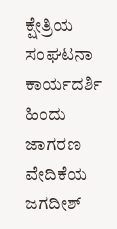ಕ್ಷೇತ್ರಿಯ ಸಂಘಟನಾ ಕಾರ್ಯದರ್ಶಿ ಹಿಂದು ಜಾಗರಣ ವೇದಿಕೆಯ ಜಗದೀಶ್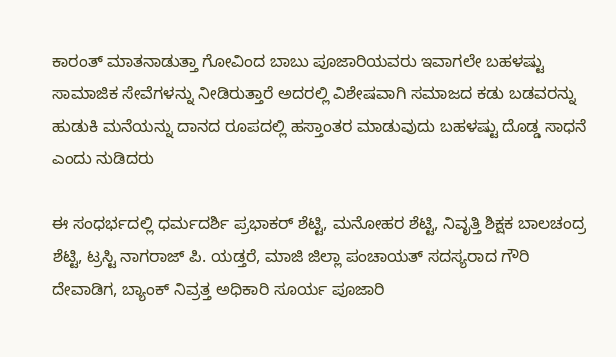ಕಾರಂತ್ ಮಾತನಾಡುತ್ತಾ ಗೋವಿಂದ ಬಾಬು ಪೂಜಾರಿಯವರು ಇವಾಗಲೇ ಬಹಳಷ್ಟು ಸಾಮಾಜಿಕ ಸೇವೆಗಳನ್ನು ನೀಡಿರುತ್ತಾರೆ ಅದರಲ್ಲಿ ವಿಶೇಷವಾಗಿ ಸಮಾಜದ ಕಡು ಬಡವರನ್ನು ಹುಡುಕಿ ಮನೆಯನ್ನು ದಾನದ ರೂಪದಲ್ಲಿ ಹಸ್ತಾಂತರ ಮಾಡುವುದು ಬಹಳಷ್ಟು ದೊಡ್ಡ ಸಾಧನೆ ಎಂದು ನುಡಿದರು

ಈ ಸಂಧರ್ಭದಲ್ಲಿ ಧರ್ಮದರ್ಶಿ ಪ್ರಭಾಕರ್ ಶೆಟ್ಟಿ, ಮನೋಹರ ಶೆಟ್ಟಿ, ನಿವೃತ್ತಿ ಶಿಕ್ಷಕ ಬಾಲಚಂದ್ರ ಶೆಟ್ಟಿ, ಟ್ರಸ್ಟಿ ನಾಗರಾಜ್ ಪಿ. ಯಡ್ತರೆ, ಮಾಜಿ ಜಿಲ್ಲಾ ಪಂಚಾಯತ್ ಸದಸ್ಯರಾದ ಗೌರಿ ದೇವಾಡಿಗ, ಬ್ಯಾಂಕ್ ನಿವ್ರತ್ತ ಅಧಿಕಾರಿ ಸೂರ್ಯ ಪೂಜಾರಿ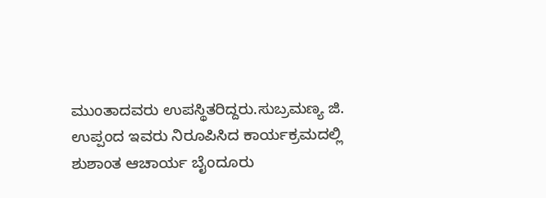ಮುಂತಾದವರು ಉಪಸ್ಥಿತರಿದ್ದರು.ಸುಬ್ರಮಣ್ಯ ಜಿ. ಉಪ್ಪಂದ ಇವರು ನಿರೂಪಿಸಿದ ಕಾರ್ಯಕ್ರಮದಲ್ಲಿ ಶುಶಾಂತ ಆಚಾರ್ಯ ಬೈಂದೂರು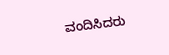ವಂದಿಸಿದರು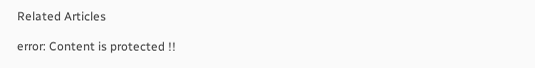Related Articles

error: Content is protected !!